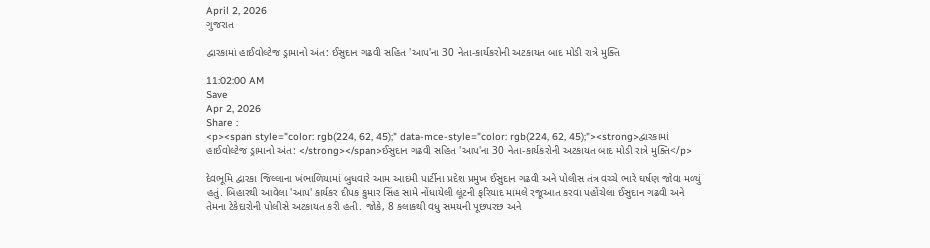April 2, 2026
ગુજરાત

દ્વારકામાં હાઈવોલ્ટેજ ડ્રામાનો અંત: ઈસુદાન ગઢવી સહિત 'આપ'ના 30 નેતા-કાર્યકરોની અટકાયત બાદ મોડી રાત્રે મુક્તિ

11:02:00 AM
Save
Apr 2, 2026
Share :
<p><span style="color: rgb(224, 62, 45);" data-mce-style="color: rgb(224, 62, 45);"><strong>દ્વારકામાં હાઈવોલ્ટેજ ડ્રામાનો અંત: </strong></span>ઈસુદાન ગઢવી સહિત 'આપ'ના 30 નેતા-કાર્યકરોની અટકાયત બાદ મોડી રાત્રે મુક્તિ</p>

દેવભૂમિ દ્વારકા જિલ્લાના ખંભાળિયામાં બુધવારે આમ આદમી પાર્ટીના પ્રદેશ પ્રમુખ ઈસુદાન ગઢવી અને પોલીસ તંત્ર વચ્ચે ભારે ઘર્ષણ જોવા મળ્યું હતું. બિહારથી આવેલા 'આપ' કાર્યકર દીપક કુમાર સિંહ સામે નોંધાયેલી લૂંટની ફરિયાદ મામલે રજૂઆત કરવા પહોંચેલા ઈસુદાન ગઢવી અને તેમના ટેકેદારોની પોલીસે અટકાયત કરી હતી. જોકે, 8 કલાકથી વધુ સમયની પૂછપરછ અને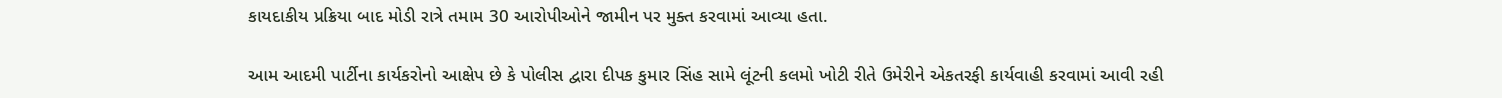કાયદાકીય પ્રક્રિયા બાદ મોડી રાત્રે તમામ 30 આરોપીઓને જામીન પર મુક્ત કરવામાં આવ્યા હતા.

આમ આદમી પાર્ટીના કાર્યકરોનો આક્ષેપ છે કે પોલીસ દ્વારા દીપક કુમાર સિંહ સામે લૂંટની કલમો ખોટી રીતે ઉમેરીને એકતરફી કાર્યવાહી કરવામાં આવી રહી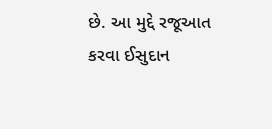છે. આ મુદ્દે રજૂઆત કરવા ઈસુદાન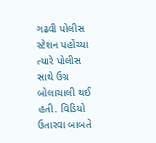ગઢવી પોલીસ સ્ટેશન પહોંચ્યા ત્યારે પોલીસ સાથે ઉગ્ર બોલાચાલી થઈ હતી. વિડિયો ઉતારવા બાબતે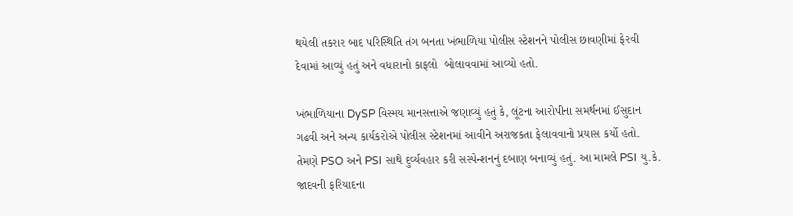થયેલી તકરાર બાદ પરિસ્થિતિ તંગ બનતા ખંભાળિયા પોલીસ સ્ટેશનને પોલીસ છાવણીમાં ફેરવી દેવામાં આવ્યું હતું અને વધારાનો કાફલો  બોલાવવામાં આવ્યો હતો.

ખંભાળિયાના DySP વિસ્મય માનસત્તાએ જણાવ્યું હતું કે, લૂંટના આરોપીના સમર્થનમાં ઈસુદાન ગઢવી અને અન્ય કાર્યકરોએ પોલીસ સ્ટેશનમાં આવીને અરાજકતા ફેલાવવાનો પ્રયાસ કર્યો હતો. તેમણે PSO અને PSI સાથે દુર્વ્યવહાર કરી સસ્પેન્શનનું દબાણ બનાવ્યું હતું. આ મામલે PSI યુ.કે. જાદવની ફરિયાદના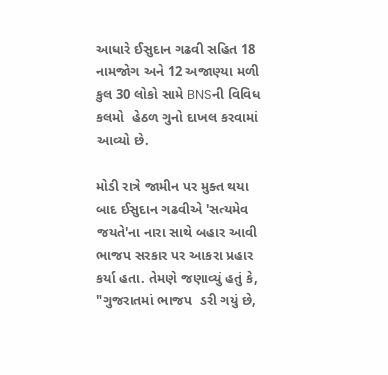આધારે ઈસુદાન ગઢવી સહિત 18 નામજોગ અને 12 અજાણ્યા મળી કુલ 30 લોકો સામે BNSની વિવિધ કલમો  હેઠળ ગુનો દાખલ કરવામાં આવ્યો છે.

મોડી રાત્રે જામીન પર મુક્ત થયા બાદ ઈસુદાન ગઢવીએ 'સત્યમેવ જયતે'ના નારા સાથે બહાર આવી ભાજપ સરકાર પર આકરા પ્રહાર કર્યા હતા. તેમણે જણાવ્યું હતું કે, "ગુજરાતમાં ભાજપ  ડરી ગયું છે,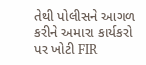તેથી પોલીસને આગળ કરીને અમારા કાર્યકરો પર ખોટી FIR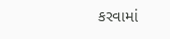કરવામાં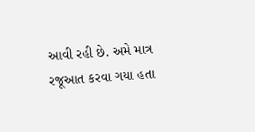આવી રહી છે. અમે માત્ર રજૂઆત કરવા ગયા હતા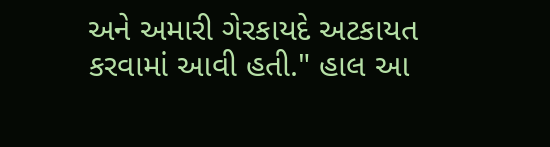અને અમારી ગેરકાયદે અટકાયત કરવામાં આવી હતી." હાલ આ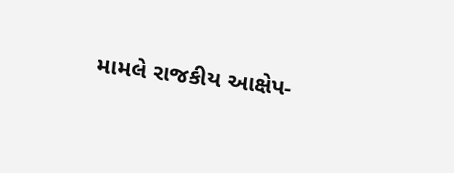મામલે રાજકીય આક્ષેપ-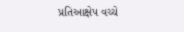પ્રતિઆક્ષેપ વચ્ચે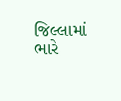જિલ્લામાં ભારે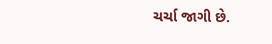ચર્ચા જાગી છે.